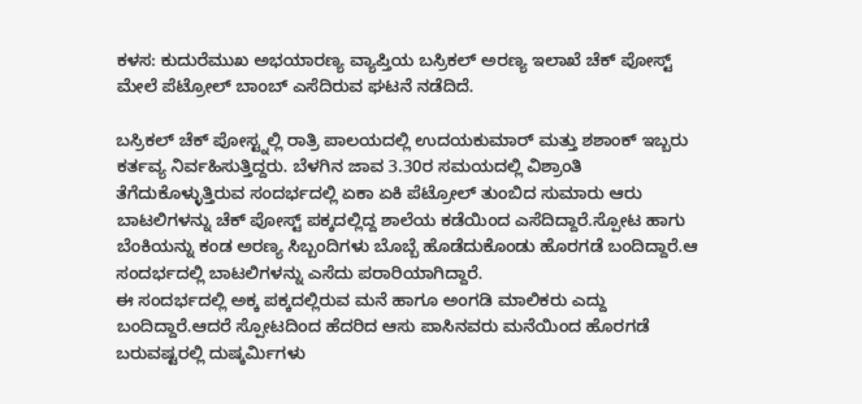ಕಳಸ: ಕುದುರೆಮುಖ ಅಭಯಾರಣ್ಯ ವ್ಯಾಪ್ತಿಯ ಬಸ್ರಿಕಲ್ ಅರಣ್ಯ ಇಲಾಖೆ ಚೆಕ್ ಪೋಸ್ಟ್ ಮೇಲೆ ಪೆಟ್ರೋಲ್ ಬಾಂಬ್ ಎಸೆದಿರುವ ಘಟನೆ ನಡೆದಿದೆ.

ಬಸ್ರಿಕಲ್ ಚೆಕ್ ಪೋಸ್ಟ್ನಲ್ಲಿ ರಾತ್ರಿ ಪಾಲಯದಲ್ಲಿ ಉದಯಕುಮಾರ್ ಮತ್ತು ಶಶಾಂಕ್ ಇಬ್ಬರು ಕರ್ತವ್ಯ ನಿರ್ವಹಿಸುತ್ತಿದ್ದರು. ಬೆಳಗಿನ ಜಾವ 3.30ರ ಸಮಯದಲ್ಲಿ ವಿಶ್ರಾಂತಿ ತೆಗೆದುಕೊಳ್ಳುತ್ತಿರುವ ಸಂದರ್ಭದಲ್ಲಿ ಏಕಾ ಏಕಿ ಪೆಟ್ರೋಲ್ ತುಂಬಿದ ಸುಮಾರು ಆರು ಬಾಟಲಿಗಳನ್ನು ಚೆಕ್ ಪೋಸ್ಟ್ ಪಕ್ಕದಲ್ಲಿದ್ದ ಶಾಲೆಯ ಕಡೆಯಿಂದ ಎಸೆದಿದ್ದಾರೆ.ಸ್ಪೋಟ ಹಾಗು ಬೆಂಕಿಯನ್ನು ಕಂಡ ಅರಣ್ಯ ಸಿಬ್ಬಂದಿಗಳು ಬೊಬ್ಬೆ ಹೊಡೆದುಕೊಂಡು ಹೊರಗಡೆ ಬಂದಿದ್ದಾರೆ.ಆ ಸಂದರ್ಭದಲ್ಲಿ ಬಾಟಲಿಗಳನ್ನು ಎಸೆದು ಪರಾರಿಯಾಗಿದ್ದಾರೆ.
ಈ ಸಂದರ್ಭದಲ್ಲಿ ಅಕ್ಕ ಪಕ್ಕದಲ್ಲಿರುವ ಮನೆ ಹಾಗೂ ಅಂಗಡಿ ಮಾಲಿಕರು ಎದ್ದು ಬಂದಿದ್ದಾರೆ.ಆದರೆ ಸ್ಪೋಟದಿಂದ ಹೆದರಿದ ಆಸು ಪಾಸಿನವರು ಮನೆಯಿಂದ ಹೊರಗಡೆ ಬರುವಷ್ಟರಲ್ಲಿ ದುಷ್ಕರ್ಮಿಗಳು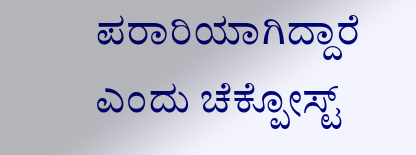ಪರಾರಿಯಾಗಿದ್ದಾರೆ ಎಂದು ಚೆಕ್ಪೋಸ್ಟ್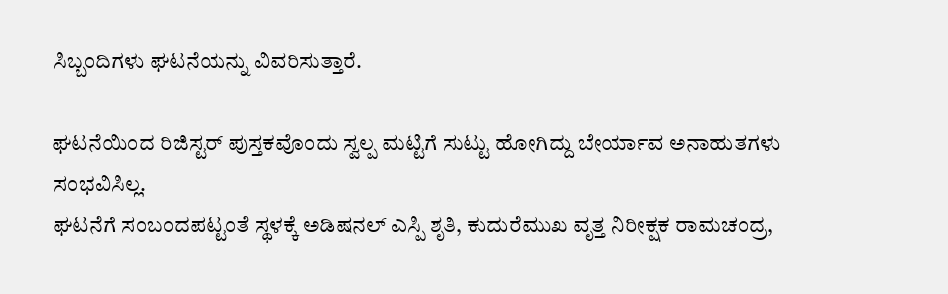ಸಿಬ್ಬಂದಿಗಳು ಘಟನೆಯನ್ನು ವಿವರಿಸುತ್ತಾರೆ.

ಘಟನೆಯಿಂದ ರಿಜಿಸ್ಟರ್ ಪುಸ್ತಕವೊಂದು ಸ್ವಲ್ಪ ಮಟ್ಟಿಗೆ ಸುಟ್ಟು ಹೋಗಿದ್ದು ಬೇರ್ಯಾವ ಅನಾಹುತಗಳು ಸಂಭವಿಸಿಲ್ಲ.
ಘಟನೆಗೆ ಸಂಬಂದಪಟ್ಟಂತೆ ಸ್ಥಳಕ್ಕೆ ಅಡಿಷನಲ್ ಎಸ್ಪಿ ಶೃತಿ, ಕುದುರೆಮುಖ ವೃತ್ತ ನಿರೀಕ್ಷಕ ರಾಮಚಂದ್ರ,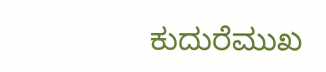ಕುದುರೆಮುಖ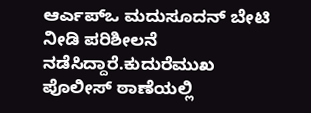ಆರ್ಎಪ್ಒ ಮದುಸೂದನ್ ಬೇಟಿ ನೀಡಿ ಪರಿಶೀಲನೆ ನಡೆಸಿದ್ದಾರೆ.ಕುದುರೆಮುಖ ಪೊಲೀಸ್ ಠಾಣೆಯಲ್ಲಿ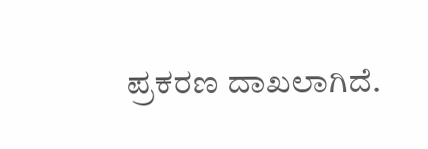ಪ್ರಕರಣ ದಾಖಲಾಗಿದೆ.